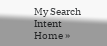My Search Intent
Home »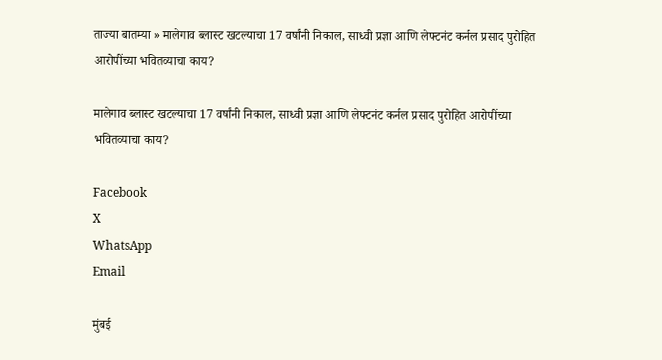ताज्या बातम्या » मालेगाव ब्लास्ट खटल्याचा 17 वर्षांनी निकाल, साध्वी प्रज्ञा आणि लेफ्टनंट कर्नल प्रसाद पुरोहित आरोपींच्या भवितव्याचा काय?

मालेगाव ब्लास्ट खटल्याचा 17 वर्षांनी निकाल, साध्वी प्रज्ञा आणि लेफ्टनंट कर्नल प्रसाद पुरोहित आरोपींच्या भवितव्याचा काय?

Facebook
X
WhatsApp
Email

मुंबई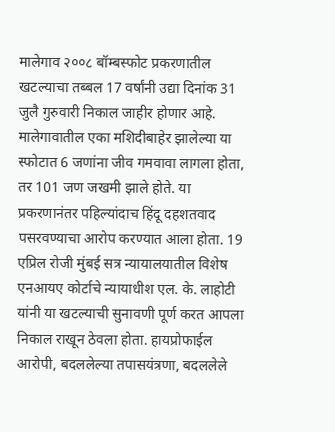मालेगाव २००८ बॉम्बस्फोट प्रकरणातील खटल्याचा तब्बल 17 वर्षांनी उद्या दिनांक 31 जुलै गुरुवारी निकाल जाहीर होणार आहे. मालेगावातील एका मशिदीबाहेर झालेल्या या स्फोटात 6 जणांना जीव गमवावा लागला होता, तर 101 जण जखमी झाले होते. या प्रकरणानंतर पहिल्यांदाच हिंदू दहशतवाद पसरवण्याचा आरोप करण्यात आला होता. 19 एप्रिल रोजी मुंबई सत्र न्यायालयातील विशेष एनआयए कोर्टाचे न्यायाधीश एल. के. लाहोटी यांनी या खटल्याची सुनावणी पूर्ण करत आपला निकाल राखून ठेवला होता. हायप्रोफाईल आरोपी, बदललेल्या तपासयंत्रणा, बदललेले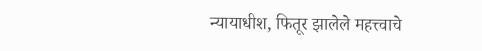न्यायाधीश, फितूर झालेले महत्त्वाचे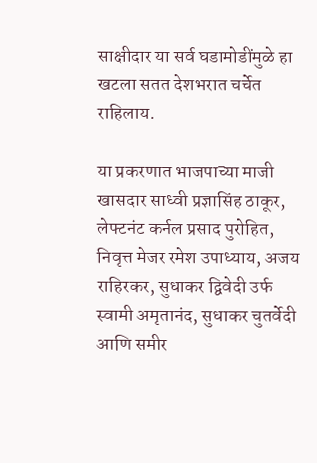साक्षीदार या सर्व घडामोडींमुळे हा खटला सतत देशभरात चर्चेत राहिलाय.

या प्रकरणात भाजपाच्या माजी खासदार साध्वी प्रज्ञासिंह ठाकूर, लेफ्टनंट कर्नल प्रसाद पुरोहित, निवृत्त मेजर रमेश उपाध्याय, अजय राहिरकर, सुधाकर द्विवेदी उर्फ स्वामी अमृतानंद, सुधाकर चुतर्वेदी आणि समीर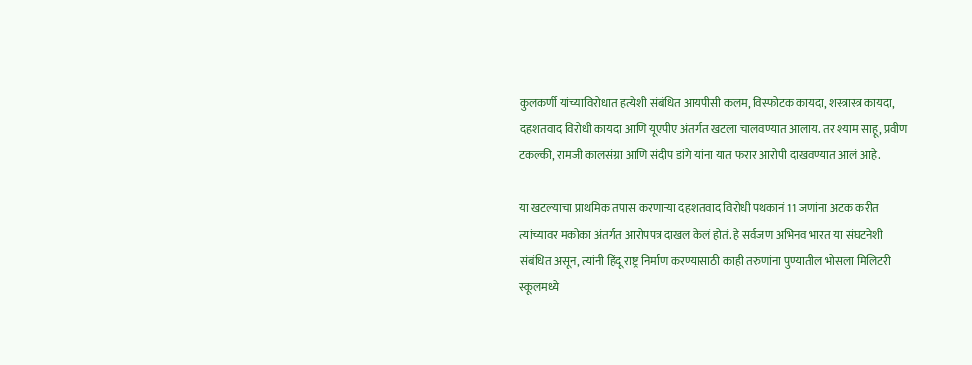कुलकर्णी यांच्याविरोधात हत्येशी संबंधित आयपीसी कलम, विस्फोटक कायदा, शस्त्रास्त्र कायदा, दहशतवाद विरोधी कायदा आणि यूएपीए अंतर्गत खटला चालवण्यात आलाय. तर श्याम साहू, प्रवीण टकल्की, रामजी कालसंग्रा आणि संदीप डांगे यांना यात फरार आरोपी दाखवण्यात आलं आहे.

या खटल्याचा प्राथमिक तपास करणाऱ्या दहशतवाद विरोधी पथकानं 11 जणांना अटक करीत त्यांच्यावर मकोका अंतर्गत आरोपपत्र दाखल केलं होतं. हे सर्वजण अभिनव भारत या संघटनेशी संबंधित असून, त्यांनी हिंदू राष्ट्र निर्माण करण्यासाठी काही तरुणांना पुण्यातील भोसला मिलिटरी स्कूलमध्ये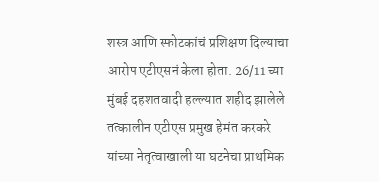शस्त्र आणि स्फोटकांचं प्रशिक्षण दिल्याचा आरोप एटीएसनं केला होता. 26/11 च्या मुंबई दहशतवादी हल्ल्यात शहीद झालेले तत्कालीन एटीएस प्रमुख हेमंत करकरे यांच्या नेतृत्वाखाली या घटनेचा प्राथमिक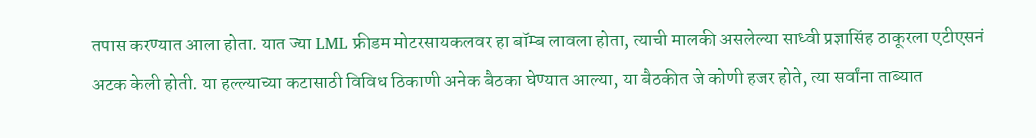तपास करण्यात आला होता. यात ज्या LML फ्रीडम मोटरसायकलवर हा बॉम्ब लावला होता, त्याची मालकी असलेल्या साध्वी प्रज्ञासिंह ठाकूरला एटीएसनं अटक केली होती. या हल्ल्याच्या कटासाठी विविध ठिकाणी अनेक बैठका घेण्यात आल्या, या बैठकीत जे कोणी हजर होते, त्या सर्वांना ताब्यात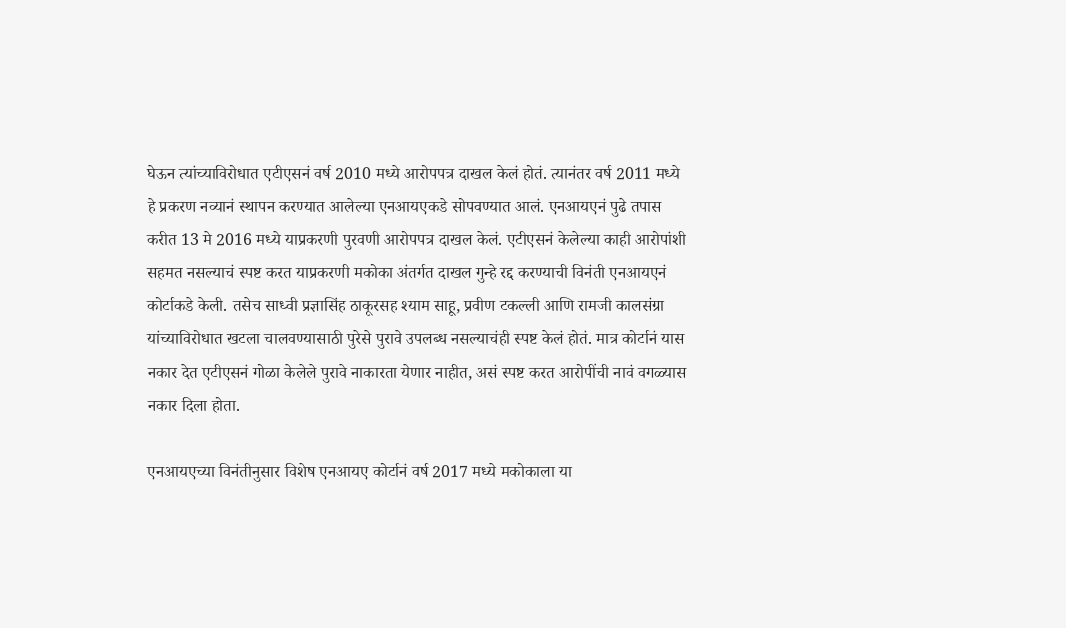घेऊन त्यांच्याविरोधात एटीएसनं वर्ष 2010 मध्ये आरोपपत्र दाखल केलं होतं. त्यानंतर वर्ष 2011 मध्ये हे प्रकरण नव्यानं स्थापन करण्यात आलेल्या एनआयएकडे सोपवण्यात आलं. एनआयएनं पुढे तपास करीत 13 मे 2016 मध्ये याप्रकरणी पुरवणी आरोपपत्र दाखल केलं. एटीएसनं केलेल्या काही आरोपांशी सहमत नसल्याचं स्पष्ट करत याप्रकरणी मकोका अंतर्गत दाखल गुन्हे रद्द करण्याची विनंती एनआयएनं कोर्टाकडे केली. तसेच साध्वी प्रज्ञासिंह ठाकूरसह श्याम साहू, प्रवीण टकल्ली आणि रामजी कालसंग्रा यांच्याविरोधात खटला चालवण्यासाठी पुरेसे पुरावे उपलब्ध नसल्याचंही स्पष्ट केलं होतं. मात्र कोर्टानं यास नकार देत एटीएसनं गोळा केलेले पुरावे नाकारता येणार नाहीत, असं स्पष्ट करत आरोपींची नावं वगळ्यास नकार दिला होता.

एनआयएच्या विनंतीनुसार विशेष एनआयए कोर्टानं वर्ष 2017 मध्ये मकोकाला या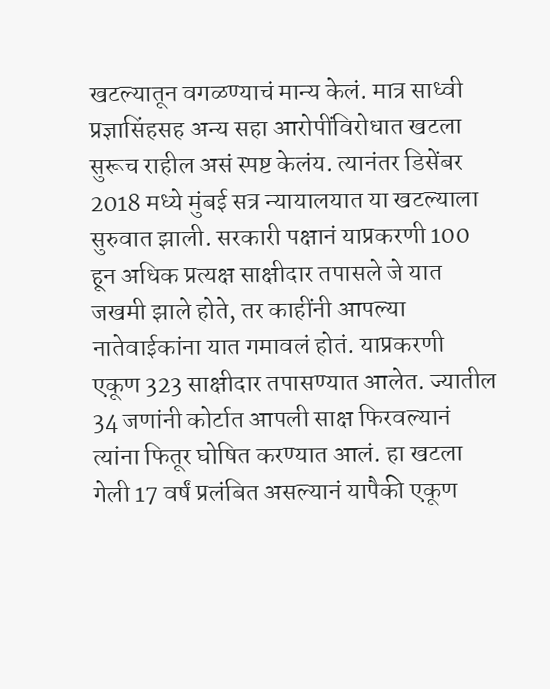खटल्यातून वगळण्याचं मान्य केलं. मात्र साध्वी प्रज्ञासिंहसह अन्य सहा आरोपींविरोधात खटला सुरूच राहील असं स्पष्ट केलंय. त्यानंतर डिसेंबर 2018 मध्ये मुंबई सत्र न्यायालयात या खटल्याला सुरुवात झाली. सरकारी पक्षानं याप्रकरणी 100 हून अधिक प्रत्यक्ष साक्षीदार तपासले जे यात जखमी झाले होते, तर काहींनी आपल्या नातेवाईकांना यात गमावलं होतं. याप्रकरणी एकूण 323 साक्षीदार तपासण्यात आलेत. ज्यातील 34 जणांनी कोर्टात आपली साक्ष फिरवल्यानं त्यांना फितूर घोषित करण्यात आलं. हा खटला गेली 17 वर्षं प्रलंबित असल्यानं यापैकी एकूण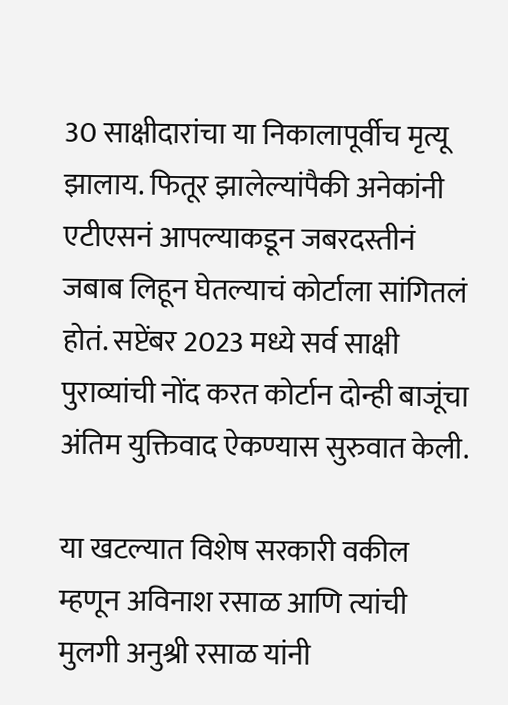30 साक्षीदारांचा या निकालापूर्वीच मृत्यू झालाय. फितूर झालेल्यांपैकी अनेकांनी एटीएसनं आपल्याकडून जबरदस्तीनं जबाब लिहून घेतल्याचं कोर्टाला सांगितलं होतं. सप्टेंबर 2023 मध्ये सर्व साक्षी पुराव्यांची नोंद करत कोर्टान दोन्ही बाजूंचा अंतिम युक्तिवाद ऐकण्यास सुरुवात केली.

या खटल्यात विशेष सरकारी वकील म्हणून अविनाश रसाळ आणि त्यांची मुलगी अनुश्री रसाळ यांनी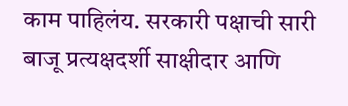काम पाहिलंय. सरकारी पक्षाची सारी बाजू प्रत्यक्षदर्शी साक्षीदार आणि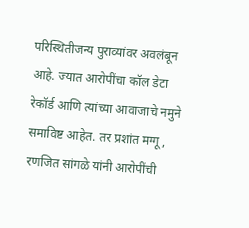परिस्थितीजन्य पुराव्यांवर अवलंबून आहे. ज्यात आरोपींचा कॉल डेटा रेकॉर्ड आणि त्यांच्या आवाजाचे नमुने समाविष्ट आहेत. तर प्रशांत मग्गू, रणजित सांगळे यांनी आरोपींची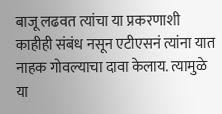बाजू लढवत त्यांचा या प्रकरणाशी काहीही संबंध नसून एटीएसनं त्यांना यात नाहक गोवल्याचा दावा केलाय. त्यामुळे या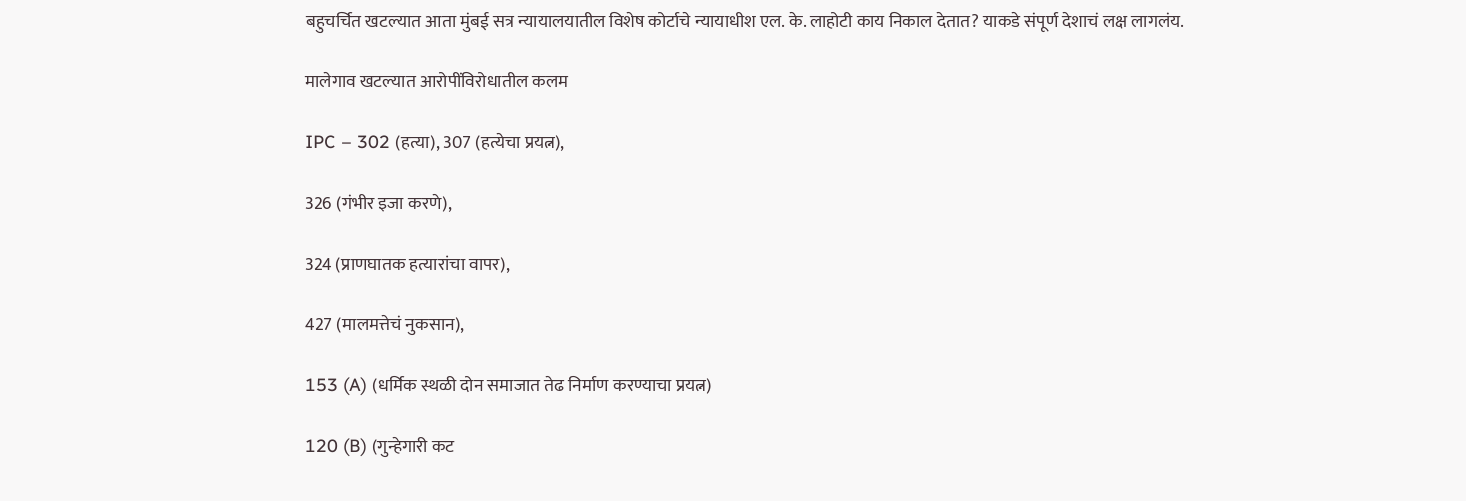बहुचर्चित खटल्यात आता मुंबई सत्र न्यायालयातील विशेष कोर्टाचे न्यायाधीश एल. के. लाहोटी काय निकाल देतात? याकडे संपूर्ण देशाचं लक्ष लागलंय.

मालेगाव खटल्यात आरोपींविरोधातील कलम

IPC – 302 (हत्या), 307 (हत्येचा प्रयत्न),

326 (गंभीर इजा करणे),

324 (प्राणघातक हत्यारांचा वापर),

427 (मालमत्तेचं नुकसान),

153 (A) (धर्मिक स्थळी दोन समाजात तेढ निर्माण करण्याचा प्रयत्न)

120 (B) (गुन्हेगारी कट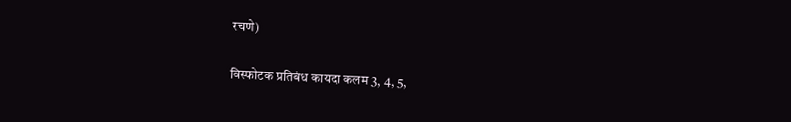रचणे)

विस्फोटक प्रतिबंध कायदा कलम 3, 4, 5,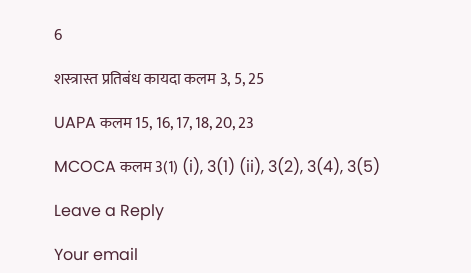6

शस्त्रास्त प्रतिबंध कायदा कलम 3, 5, 25

UAPA कलम 15, 16, 17, 18, 20, 23

MCOCA कलम 3(1) (i), 3(1) (ii), 3(2), 3(4), 3(5)

Leave a Reply

Your email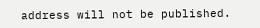address will not be published.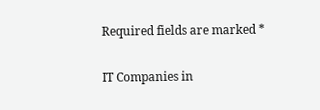Required fields are marked *

IT Companies in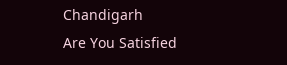Chandigarh
Are You Satisfied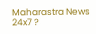Maharastra News 24x7 ?